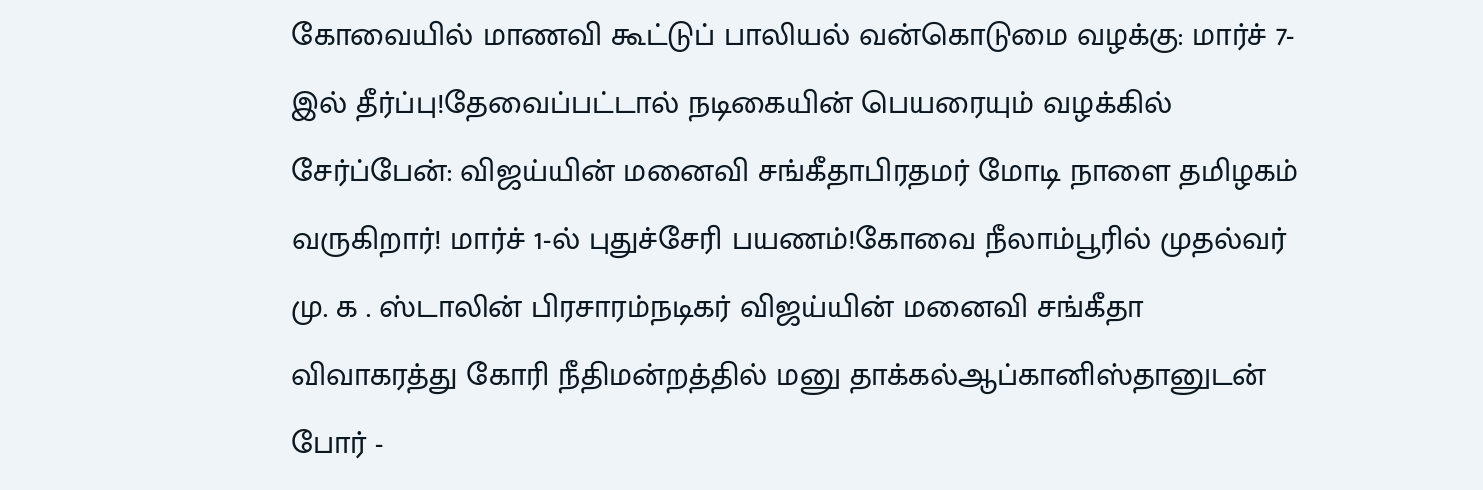கோவையில் மாணவி கூட்டுப் பாலியல் வன்கொடுமை வழக்கு: மார்ச் 7-இல் தீர்ப்பு!தேவைப்பட்டால் நடிகையின் பெயரையும் வழக்கில் சேர்ப்பேன்: விஜய்யின் மனைவி சங்கீதாபிரதமர் மோடி நாளை தமிழகம் வருகிறார்! மார்ச் 1-ல் புதுச்சேரி பயணம்!கோவை நீலாம்பூரில் முதல்வர் மு. க . ஸ்டாலின் பிரசாரம்நடிகர் விஜய்யின் மனைவி சங்கீதா விவாகரத்து கோரி நீதிமன்றத்தில் மனு தாக்கல்ஆப்கானிஸ்தானுடன் போர் -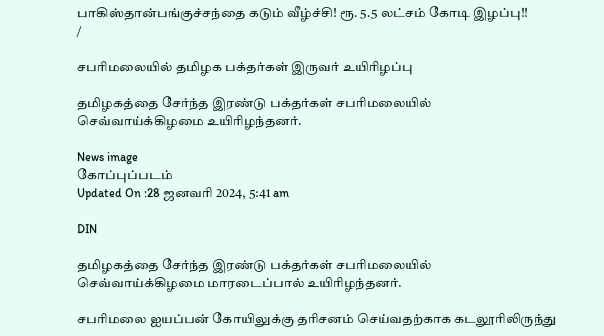பாகிஸ்தான்பங்குச்சந்தை கடும் வீழ்ச்சி! ரூ. 5.5 லட்சம் கோடி இழப்பு!!
/

சபரிமலையில் தமிழக பக்தர்கள் இருவர் உயிரிழப்பு

தமிழகத்தை சேர்ந்த இரண்டு பக்தர்கள் சபரிமலையில் செவ்வாய்க்கிழமை உயிரிழந்தனர்.

News image
கோப்புப்படம்
Updated On :28 ஜனவரி 2024, 5:41 am

DIN

தமிழகத்தை சேர்ந்த இரண்டு பக்தர்கள் சபரிமலையில் செவ்வாய்க்கிழமை மாரடைப்பால் உயிரிழந்தனர்.

சபரிமலை ஐயப்பன் கோயிலுக்கு தரிசனம் செய்வதற்காக கடலூரிலிருந்து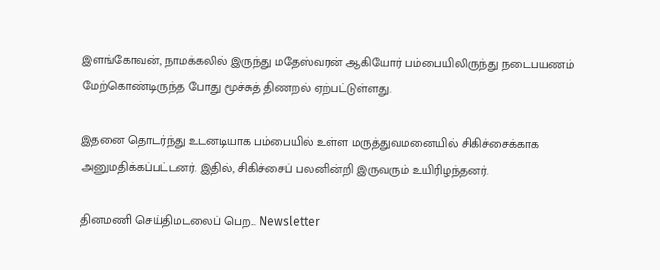இளங்கோவன், நாமக்கலில் இருந்து மதேஸ்வரன் ஆகியோர் பம்பையிலிருந்து நடைபயணம் மேற்கொண்டிருந்த போது மூச்சுத் திணறல் ஏற்பட்டுள்ளது.

இதனை தொடர்ந்து உடனடியாக பம்பையில் உள்ள மருத்துவமனையில் சிகிச்சைக்காக அனுமதிக்கப்பட்டனர். இதில், சிகிச்சைப் பலனின்றி இருவரும் உயிரிழந்தனர்.

தினமணி செய்திமடலைப் பெற... Newsletter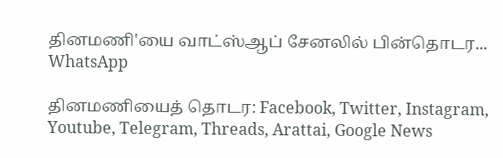தினமணி'யை வாட்ஸ்ஆப் சேனலில் பின்தொடர... WhatsApp

தினமணியைத் தொடர: Facebook, Twitter, Instagram, Youtube, Telegram, Threads, Arattai, Google News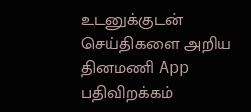உடனுக்குடன் செய்திகளை அறிய தினமணி App பதிவிறக்கம்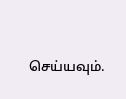செய்யவும்.